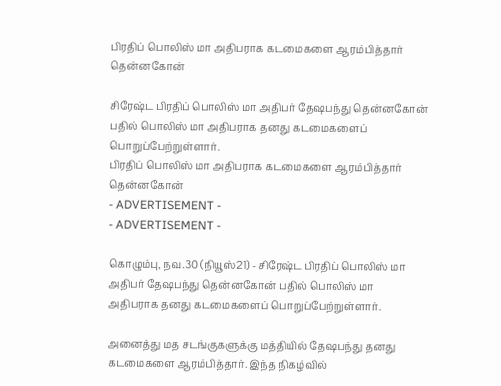பிரதிப் பொலிஸ் மா அதிபராக கடமைகளை ஆரம்பித்தார் தென்னகோன்

சிரேஷ்ட பிரதிப் பொலிஸ் மா அதிபர் தேஷபந்து தென்னகோன் பதில் பொலிஸ் மா அதிபராக தனது கடமைகளைப் பொறுப்பேற்றுள்ளார்.
பிரதிப் பொலிஸ் மா அதிபராக கடமைகளை ஆரம்பித்தார் தென்னகோன்
- ADVERTISEMENT -
- ADVERTISEMENT -

கொழும்பு, நவ.30 (நியூஸ்21) - சிரேஷ்ட பிரதிப் பொலிஸ் மா அதிபர் தேஷபந்து தென்னகோன் பதில் பொலிஸ் மா அதிபராக தனது கடமைகளைப் பொறுப்பேற்றுள்ளார்.

அனைத்து மத சடங்குகளுக்கு மத்தியில் தேஷபந்து தனது கடமைகளை ஆரம்பித்தார். இந்த நிகழ்வில்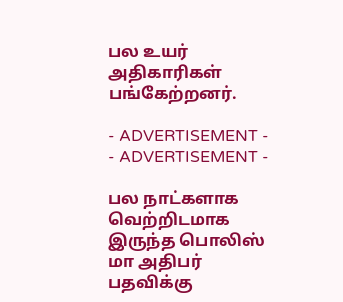பல உயர் அதிகாரிகள் பங்கேற்றனர்.

- ADVERTISEMENT -
- ADVERTISEMENT -

பல நாட்களாக வெற்றிடமாக இருந்த பொலிஸ் மா அதிபர் பதவிக்கு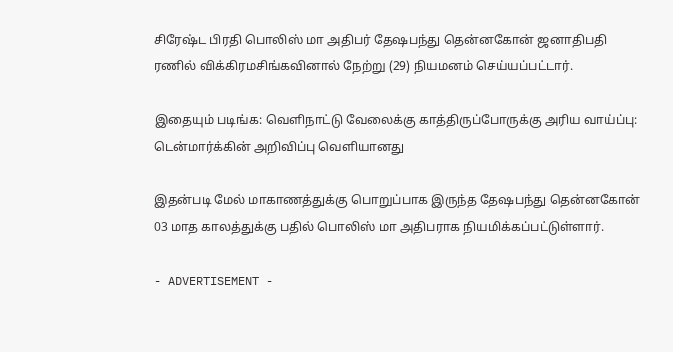சிரேஷ்ட பிரதி பொலிஸ் மா அதிபர் தேஷபந்து தென்னகோன் ஜனாதிபதி ரணில் விக்கிரமசிங்கவினால் நேற்று (29) நியமனம் செய்யப்பட்டார்.

இதையும் படிங்க: வெளிநாட்டு வேலைக்கு காத்திருப்போருக்கு அரிய வாய்ப்பு: டென்மார்க்கின் அறிவிப்பு வெளியானது

இதன்படி மேல் மாகாணத்துக்கு பொறுப்பாக இருந்த தேஷபந்து தென்னகோன் 03 மாத காலத்துக்கு பதில் பொலிஸ் மா அதிபராக நியமிக்கப்பட்டுள்ளார்.

- ADVERTISEMENT -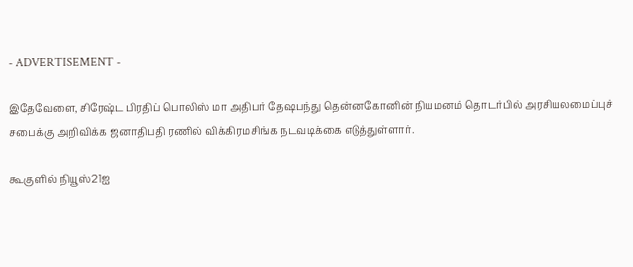- ADVERTISEMENT -

இதேவேளை, சிரேஷ்ட பிரதிப் பொலிஸ் மா அதிபர் தேஷபந்து தென்னகோனின் நியமனம் தொடர்பில் அரசியலமைப்புச் சபைக்கு அறிவிக்க ஜனாதிபதி ரணில் விக்கிரமசிங்க நடவடிக்கை எடுத்துள்ளார்.

கூகுளில் நியூஸ்21ஐ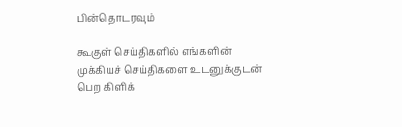பின்தொடரவும்

கூகுள் செய்திகளில் எங்களின் முக்கியச் செய்திகளை உடனுக்குடன் பெற கிளிக்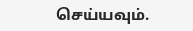செய்யவும்.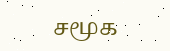சமூக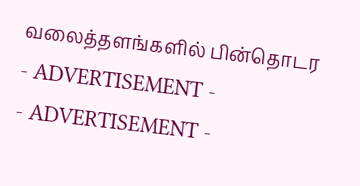வலைத்தளங்களில் பின்தொடர
- ADVERTISEMENT -
- ADVERTISEMENT -